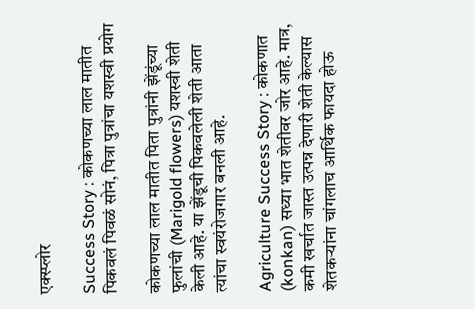एक्स्प्लोर

Success Story : कोकणच्या लाल मातीत पिकवलं पिवळं सोनं, पित्रा पुत्रांचा यशस्वी प्रयोग

कोकणच्या लाल मातीत पिता पुत्रांनी झेंडूंच्या फुलांची (Marigold flowers) यशस्वी शेती केली आहे. या झेंडूची पिकवलेली शेती आता त्यांचा स्वयंरोजगार बनली आहे.

Agriculture Success Story : कोकणात (konkan) सध्या भात शेतीवर जोर आहे. मात्र, कमी खर्चात जास्त उत्पन्न देणारी शेती केल्यास शेतकऱ्यांना चांगलाच आर्थिक फायदा होऊ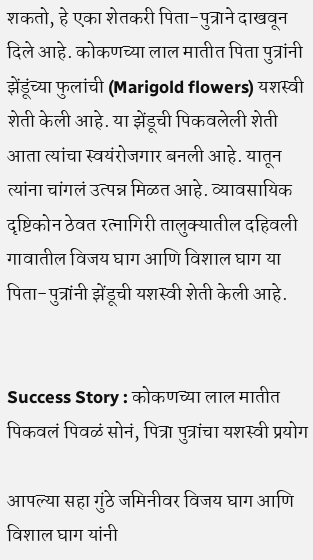शकतो, हे एका शेतकरी पिता-पुत्राने दाखवून दिले आहे. कोकणच्या लाल मातीत पिता पुत्रांनी झेंडूंच्या फुलांची (Marigold flowers) यशस्वी शेती केली आहे. या झेंडूची पिकवलेली शेती आता त्यांचा स्वयंरोजगार बनली आहे. यातून त्यांना चांगलं उत्पन्न मिळत आहे. व्यावसायिक दृष्टिकोन ठेवत रत्नागिरी तालुक्यातील दहिवली गावातील विजय घाग आणि विशाल घाग या पिता-पुत्रांनी झेंडूची यशस्वी शेती केली आहे.


Success Story : कोकणच्या लाल मातीत पिकवलं पिवळं सोनं, पित्रा पुत्रांचा यशस्वी प्रयोग

आपल्या सहा गुंठे जमिनीवर विजय घाग आणि विशाल घाग यांनी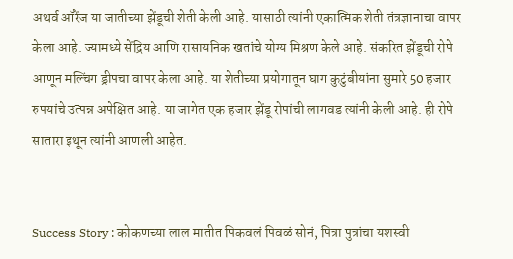अथर्व ऑरेंज या जातीच्या झेंडूची शेती केली आहे. यासाठी त्यांनी एकात्मिक शेती तंत्रज्ञानाचा वापर केला आहे. ज्यामध्ये सेंद्रिय आणि रासायनिक खतांचे योग्य मिश्रण केले आहे. संकरित झेंडूची रोपे आणून मल्चिंग ड्रीपचा वापर केला आहे. या शेतीच्या प्रयोगातून घाग कुटुंबीयांना सुमारे 50 हजार रुपयांचे उत्पन्न अपेक्षित आहे. या जागेत एक हजार झेंडू रोपांची लागवड त्यांनी केली आहे. ही रोपे सातारा इथून त्यांनी आणली आहेत.


Success Story : कोकणच्या लाल मातीत पिकवलं पिवळं सोनं, पित्रा पुत्रांचा यशस्वी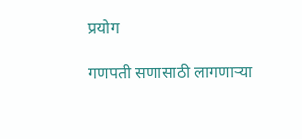प्रयोग

गणपती सणासाठी लागणाऱ्या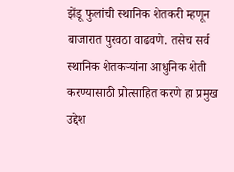झेंडू फुलांची स्थानिक शेतकरी म्हणून बाजारात पुरवठा वाढवणे. तसेच सर्व स्थानिक शेतकऱ्यांना आधुनिक शेती करण्यासाठी प्रोत्साहित करणे हा प्रमुख उद्देश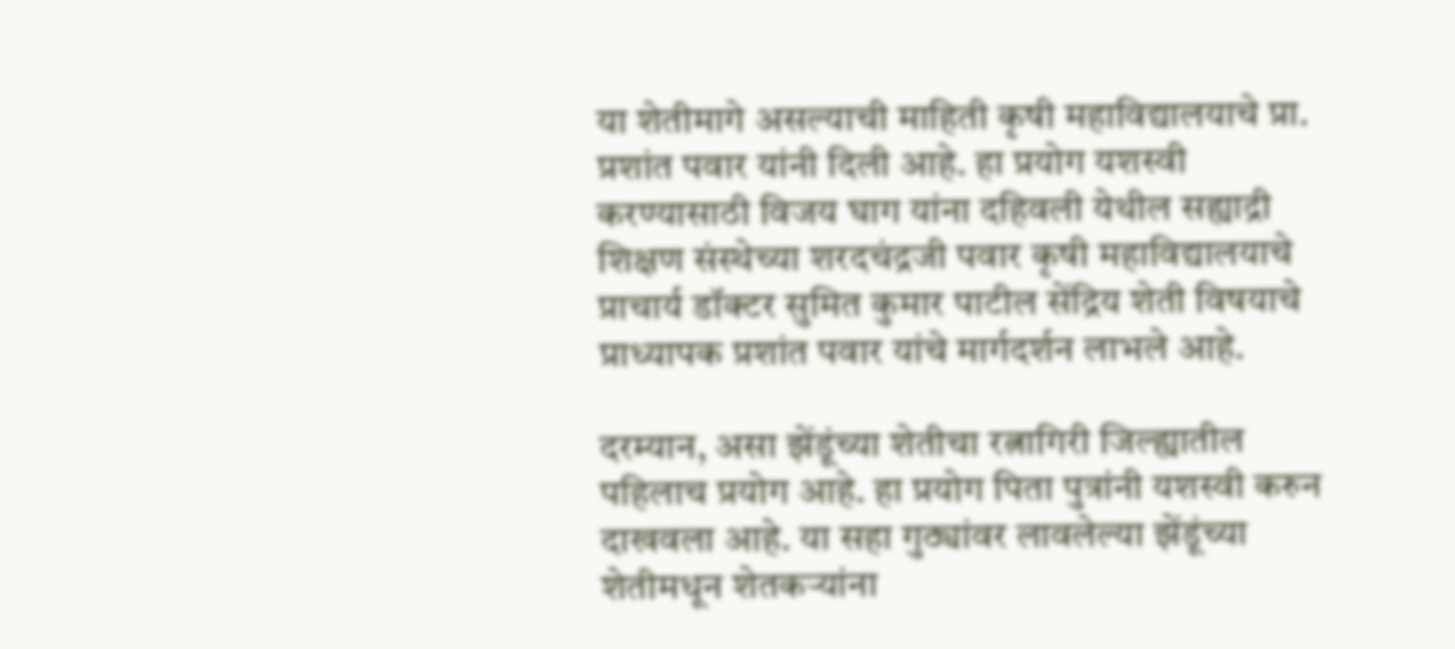या शेतीमागे असल्याची माहिती कृषी महाविद्यालयाचे प्रा. प्रशांत पवार यांनी दिली आहे. हा प्रयोग यशस्वी करण्यासाठी विजय घाग यांना दहिवली येथील सह्याद्री शिक्षण संस्थेच्या शरदचंद्रजी पवार कृषी महाविद्यालयाचे प्राचार्य डॉक्टर सुमित कुमार पाटील सेंद्रिय शेती विषयाचे प्राध्यापक प्रशांत पवार यांचे मार्गदर्शन लाभले आहे.

दरम्यान, असा झेंडूंच्या शेतीचा रत्नागिरी जिल्ह्यातील पहिलाच प्रयोग आहे. हा प्रयोग पिता पुत्रांनी यशस्वी करुन दाखवला आहे. या सहा गुठ्यांवर लावलेल्या झेंडूंच्या शेतीमधून शेतकऱ्यांना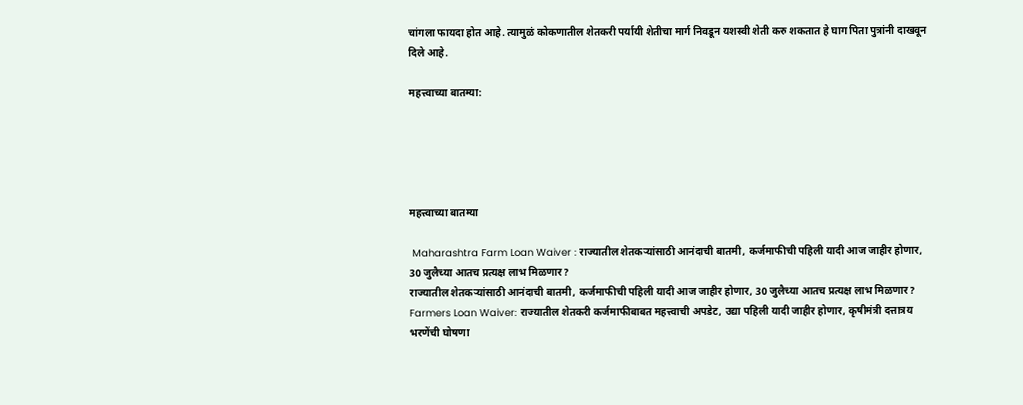चांगला फायदा होत आहे. त्यामुळं कोकणातील शेतकरी पर्यायी शेतीचा मार्ग निवडून यशस्वी शेती करु शकतात हे घाग पिता पुत्रांनी दाखवून दिले आहे.

महत्त्वाच्या बातम्या:





महत्त्वाच्या बातम्या

 Maharashtra Farm Loan Waiver : राज्यातील शेतकऱ्यांसाठी आनंदाची बातमी, कर्जमाफीची पहिली यादी आज जाहीर होणार, 30 जुलैच्या आतच प्रत्यक्ष लाभ मिळणार?
राज्यातील शेतकऱ्यांसाठी आनंदाची बातमी, कर्जमाफीची पहिली यादी आज जाहीर होणार, 30 जुलैच्या आतच प्रत्यक्ष लाभ मिळणार?
Farmers Loan Waiver: राज्यातील शेतकरी कर्जमाफीबाबत महत्त्वाची अपडेट, उद्या पहिली यादी जाहीर होणार, कृषीमंत्री दत्तात्रय भरणेंची घोषणा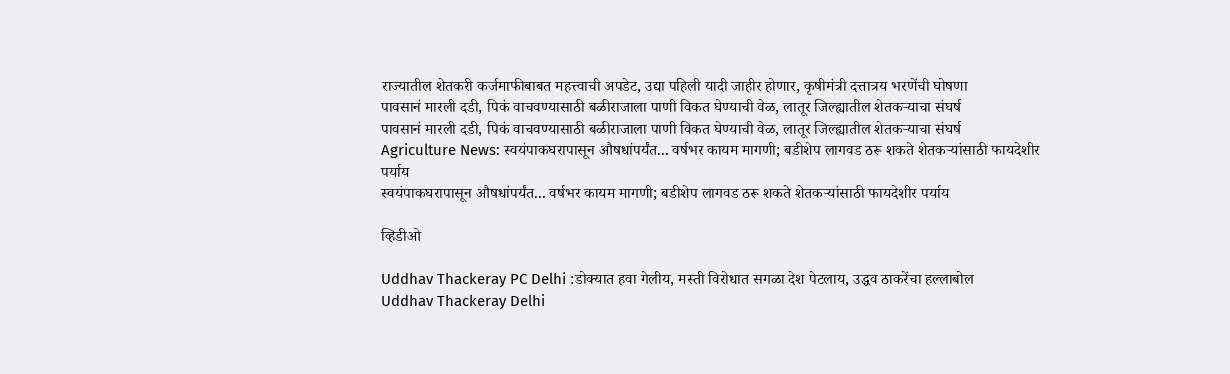राज्यातील शेतकरी कर्जमाफीबाबत महत्त्वाची अपडेट, उद्या पहिली यादी जाहीर होणार, कृषीमंत्री दत्तात्रय भरणेंची घोषणा
पावसानं मारली दडी, पिकं वाचवण्यासाठी बळीराजाला पाणी विकत घेण्याची वेळ, लातूर जिल्ह्यातील शेतकऱ्याचा संघर्ष
पावसानं मारली दडी, पिकं वाचवण्यासाठी बळीराजाला पाणी विकत घेण्याची वेळ, लातूर जिल्ह्यातील शेतकऱ्याचा संघर्ष
Agriculture News: स्वयंपाकघरापासून औषधांपर्यंत... वर्षभर कायम मागणी; बडीशेप लागवड ठरू शकते शेतकऱ्यांसाठी फायदेशीर पर्याय
स्वयंपाकघरापासून औषधांपर्यंत... वर्षभर कायम मागणी; बडीशेप लागवड ठरू शकते शेतकऱ्यांसाठी फायदेशीर पर्याय

व्हिडीओ

Uddhav Thackeray PC Delhi :डोक्यात हवा गेलीय, मस्ती विरोधात सगळा देश पेटलाय, उद्धव ठाकरेंचा हल्लाबोल
Uddhav Thackeray Delhi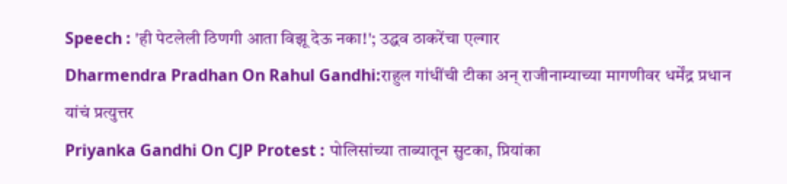Speech : 'ही पेटलेली ठिणगी आता विझू देऊ नका!'; उद्धव ठाकरेंचा एल्गार
Dharmendra Pradhan On Rahul Gandhi:राहुल गांधींची टीका अन् राजीनाम्याच्या मागणीवर धर्मेंद्र प्रधान यांचं प्रत्युत्तर
Priyanka Gandhi On CJP Protest : पोलिसांच्या ताब्यातून सुटका, प्रियांका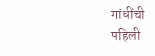गांधींची पहिली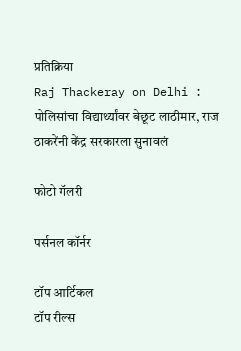प्रतिक्रिया
Raj Thackeray on Delhi : पोलिसांचा विद्यार्थ्यांवर बेछूट लाठीमार, राज ठाकरेंनी केंद्र सरकारला सुनावलं

फोटो गॅलरी

पर्सनल कॉर्नर

टॉप आर्टिकल
टॉप रील्स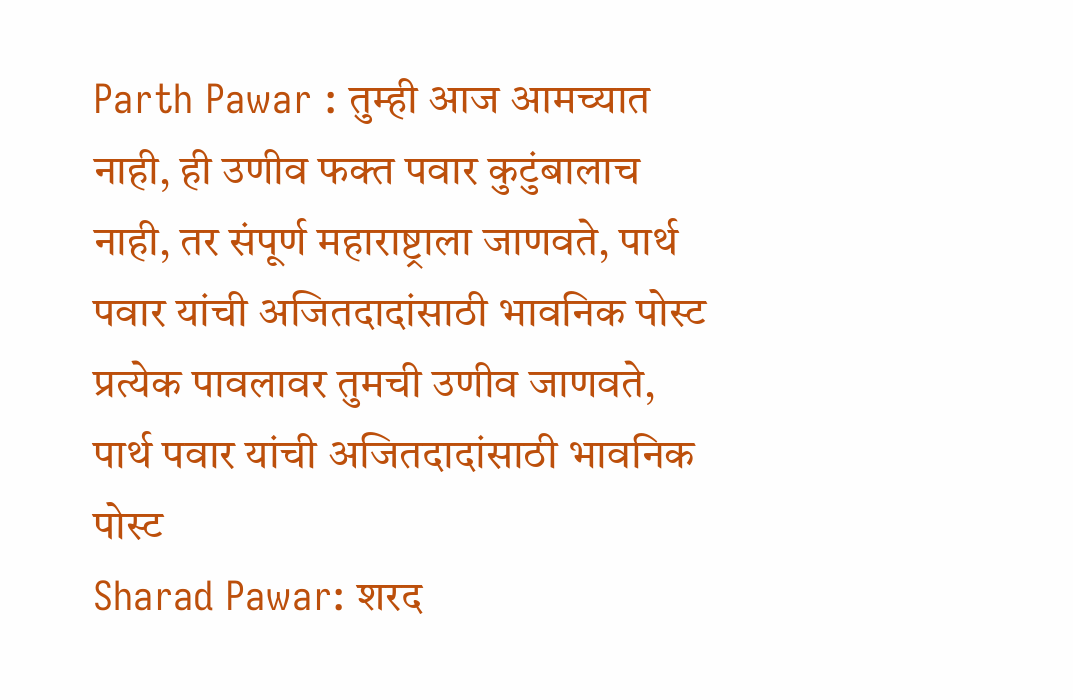Parth Pawar : तुम्ही आज आमच्यात नाही, ही उणीव फक्त पवार कुटुंबालाच नाही, तर संपूर्ण महाराष्ट्राला जाणवते, पार्थ पवार यांची अजितदादांसाठी भावनिक पोस्ट
प्रत्येक पावलावर तुमची उणीव जाणवते, पार्थ पवार यांची अजितदादांसाठी भावनिक पोस्ट
Sharad Pawar: शरद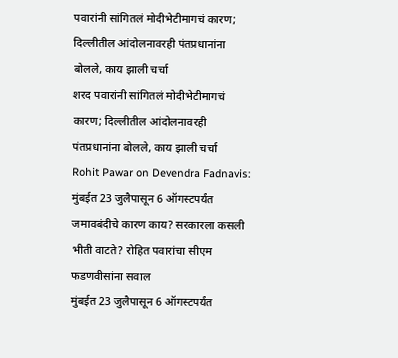पवारांनी सांगितलं मोदीभेटीमागचं कारण; दिल्लीतील आंदोलनावरही पंतप्रधानांना बोलले, काय झाली चर्चा
शरद पवारांनी सांगितलं मोदीभेटीमागचं कारण; दिल्लीतील आंदोलनावरही पंतप्रधानांना बोलले, काय झाली चर्चा
Rohit Pawar on Devendra Fadnavis: मुंबईत 23 जुलैपासून 6 ऑगस्टपर्यंत जमावबंदीचे कारण काय? सरकारला कसली भीती वाटते? रोहित पवारांचा सीएम फडणवीसांना सवाल
मुंबईत 23 जुलैपासून 6 ऑगस्टपर्यंत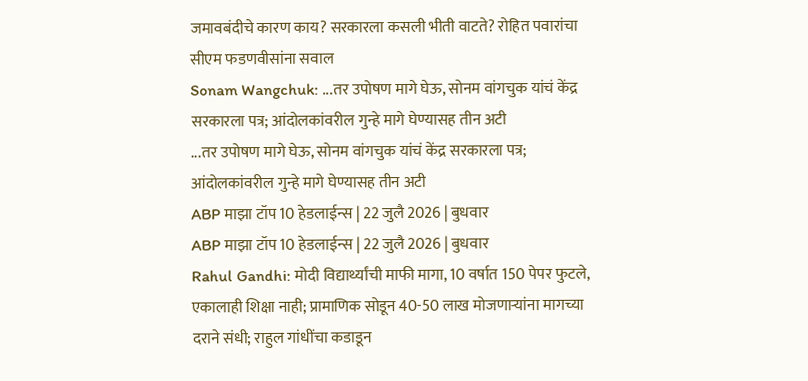जमावबंदीचे कारण काय? सरकारला कसली भीती वाटते? रोहित पवारांचा सीएम फडणवीसांना सवाल
Sonam Wangchuk: ...तर उपोषण मागे घेऊ, सोनम वांगचुक यांचं केंद्र सरकारला पत्र; आंदोलकांवरील गुन्हे मागे घेण्यासह तीन अटी
...तर उपोषण मागे घेऊ, सोनम वांगचुक यांचं केंद्र सरकारला पत्र; आंदोलकांवरील गुन्हे मागे घेण्यासह तीन अटी
ABP माझा टॉप 10 हेडलाईन्स | 22 जुलै 2026 | बुधवार
ABP माझा टॉप 10 हेडलाईन्स | 22 जुलै 2026 | बुधवार
Rahul Gandhi: मोदी विद्यार्थ्यांची माफी मागा, 10 वर्षात 150 पेपर फुटले, एकालाही शिक्षा नाही; प्रामाणिक सोडून 40-50 लाख मोजणाऱ्यांना मागच्या दराने संधी; राहुल गांधींचा कडाडून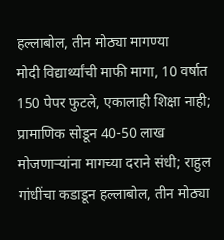हल्लाबोल, तीन मोठ्या मागण्या
मोदी विद्यार्थ्यांची माफी मागा, 10 वर्षात 150 पेपर फुटले, एकालाही शिक्षा नाही; प्रामाणिक सोडून 40-50 लाख मोजणाऱ्यांना मागच्या दराने संधी; राहुल गांधींचा कडाडून हल्लाबोल, तीन मोठ्या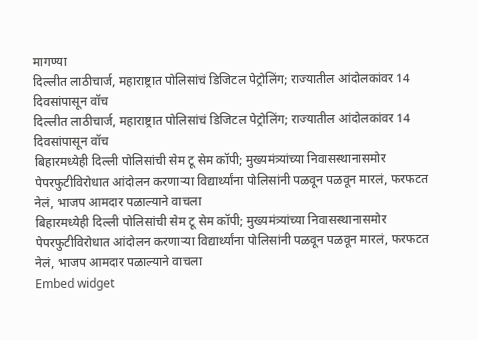मागण्या
दिल्लीत लाठीचार्ज, महाराष्ट्रात पोलिसांचं डिजिटल पेट्रोलिंग; राज्यातील आंदोलकांवर 14 दिवसांपासून वॉच
दिल्लीत लाठीचार्ज, महाराष्ट्रात पोलिसांचं डिजिटल पेट्रोलिंग; राज्यातील आंदोलकांवर 14 दिवसांपासून वॉच
बिहारमध्येही दिल्ली पोलिसांची सेम टू सेम कॉपी; मुख्यमंत्र्यांच्या निवासस्थानासमोर पेपरफुटीविरोधात आंदोलन करणाऱ्या विद्यार्थ्यांना पोलिसांनी पळवून पळवून मारलं, फरफटत नेलं, भाजप आमदार पळाल्याने वाचला
बिहारमध्येही दिल्ली पोलिसांची सेम टू सेम कॉपी; मुख्यमंत्र्यांच्या निवासस्थानासमोर पेपरफुटीविरोधात आंदोलन करणाऱ्या विद्यार्थ्यांना पोलिसांनी पळवून पळवून मारलं, फरफटत नेलं, भाजप आमदार पळाल्याने वाचला
Embed widget